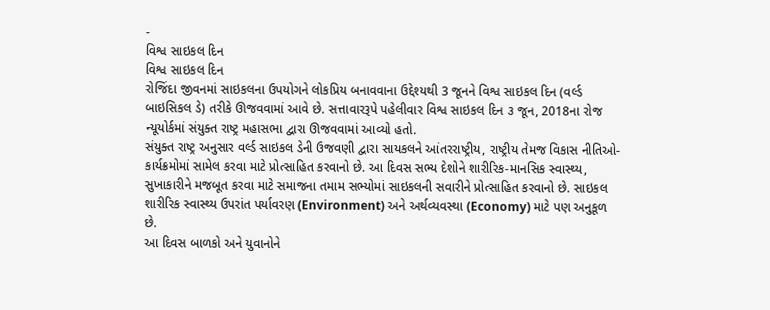-
વિશ્વ સાઇકલ દિન
વિશ્વ સાઇકલ દિન
રોજિંદા જીવનમાં સાઇકલના ઉપયોગને લોકપ્રિય બનાવવાના ઉદ્દેશ્યથી 3 જૂનને વિશ્વ સાઇકલ દિન (વર્લ્ડ બાઇસિકલ ડે) તરીકે ઊજવવામાં આવે છે. સત્તાવારરૂપે પહેલીવાર વિશ્વ સાઇકલ દિન ૩ જૂન, 2018ના રોજ ન્યૂયોર્કમાં સંયુક્ત રાષ્ટ્ર મહાસભા દ્વારા ઊજવવામાં આવ્યો હતો.
સંયુક્ત રાષ્ટ્ર અનુસાર વર્લ્ડ સાઇકલ ડેની ઉજવણી દ્વારા સાયકલને આંતરરાષ્ટ્રીય, રાષ્ટ્રીય તેમજ વિકાસ નીતિઓ-કાર્યક્રમોમાં સામેલ કરવા માટે પ્રોત્સાહિત કરવાનો છે. આ દિવસ સભ્ય દેશોને શારીરિક-માનસિક સ્વાસ્થ્ય, સુખાકારીને મજબૂત કરવા માટે સમાજના તમામ સભ્યોમાં સાઇકલની સવારીને પ્રોત્સાહિત કરવાનો છે. સાઇકલ શારીરિક સ્વાસ્થ્ય ઉપરાંત પર્યાવરણ (Environment) અને અર્થવ્યવસ્થા (Economy) માટે પણ અનુકૂળ છે.
આ દિવસ બાળકો અને યુવાનોને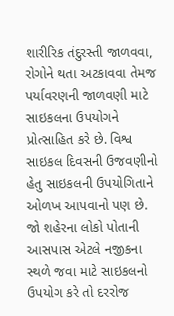શારીરિક તંદુરસ્તી જાળવવા, રોગોને થતા અટકાવવા તેમજ પર્યાવરણની જાળવણી માટે સાઇકલના ઉપયોગને પ્રોત્સાહિત કરે છે. વિશ્વ સાઇકલ દિવસની ઉજવણીનો હેતુ સાઇકલની ઉપયોગિતાને ઓળખ આપવાનો પણ છે. જો શહેરના લોકો પોતાની આસપાસ એટલે નજીકના સ્થળે જવા માટે સાઇકલનો ઉપયોગ કરે તો દરરોજ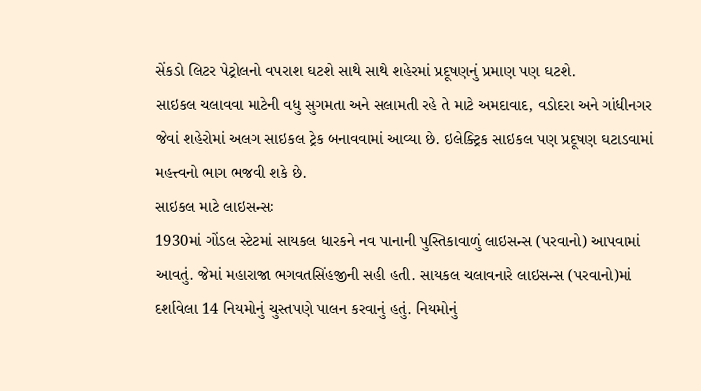સેંકડો લિટર પેટ્રોલનો વપરાશ ઘટશે સાથે સાથે શહેરમાં પ્રદૂષણનું પ્રમાણ પણ ઘટશે.
સાઇકલ ચલાવવા માટેની વધુ સુગમતા અને સલામતી રહે તે માટે અમદાવાદ, વડોદરા અને ગાંધીનગર જેવાં શહેરોમાં અલગ સાઇકલ ટ્રેક બનાવવામાં આવ્યા છે. ઇલેક્ટ્રિક સાઇકલ પણ પ્રદૂષણ ઘટાડવામાં મહત્ત્વનો ભાગ ભજવી શકે છે.
સાઇકલ માટે લાઇસન્સઃ
1930માં ગોંડલ સ્ટેટમાં સાયકલ ધારકને નવ પાનાની પુસ્તિકાવાળું લાઇસન્સ (પરવાનો) આપવામાં આવતું. જેમાં મહારાજા ભગવતસિંહજીની સહી હતી. સાયકલ ચલાવનારે લાઇસન્સ (પરવાનો)માં દર્શાવેલા 14 નિયમોનું ચુસ્તપણે પાલન કરવાનું હતું. નિયમોનું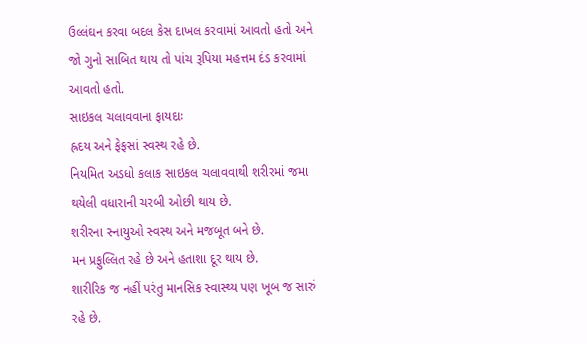ઉલ્લંઘન કરવા બદલ કેસ દાખલ કરવામાં આવતો હતો અને જો ગુનો સાબિત થાય તો પાંચ રૂપિયા મહત્તમ દંડ કરવામાં આવતો હતો.
સાઇકલ ચલાવવાના ફાયદાઃ
હ્રદય અને ફેફસાં સ્વસ્થ રહે છે.
નિયમિત અડધો કલાક સાઇકલ ચલાવવાથી શરીરમાં જમા થયેલી વધારાની ચરબી ઓછી થાય છે.
શરીરના સ્નાયુઓ સ્વસ્થ અને મજબૂત બને છે.
મન પ્રફુલ્લિત રહે છે અને હતાશા દૂર થાય છે.
શારીરિક જ નહીં પરંતુ માનસિક સ્વાસ્થ્ય પણ ખૂબ જ સારું રહે છે.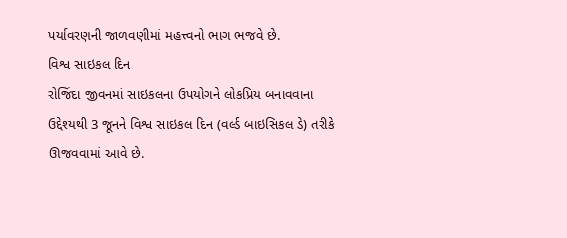પર્યાવરણની જાળવણીમાં મહત્ત્વનો ભાગ ભજવે છે.
વિશ્વ સાઇકલ દિન
રોજિંદા જીવનમાં સાઇકલના ઉપયોગને લોકપ્રિય બનાવવાના ઉદ્દેશ્યથી 3 જૂનને વિશ્વ સાઇકલ દિન (વર્લ્ડ બાઇસિકલ ડે) તરીકે ઊજવવામાં આવે છે.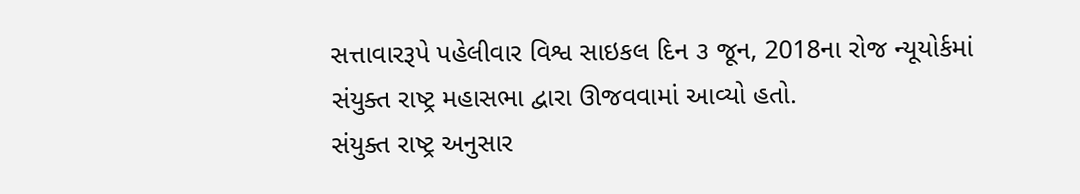સત્તાવારરૂપે પહેલીવાર વિશ્વ સાઇકલ દિન ૩ જૂન, 2018ના રોજ ન્યૂયોર્કમાં સંયુક્ત રાષ્ટ્ર મહાસભા દ્વારા ઊજવવામાં આવ્યો હતો.
સંયુક્ત રાષ્ટ્ર અનુસાર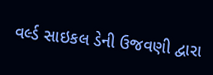વર્લ્ડ સાઇકલ ડેની ઉજવણી દ્વારા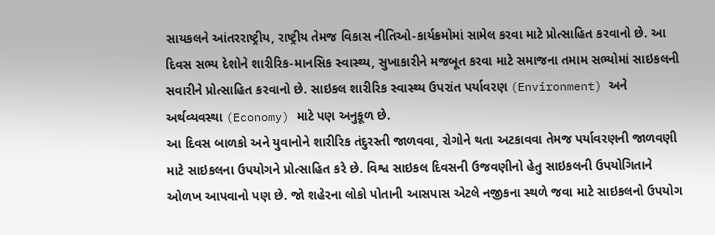સાયકલને આંતરરાષ્ટ્રીય, રાષ્ટ્રીય તેમજ વિકાસ નીતિઓ-કાર્યક્રમોમાં સામેલ કરવા માટે પ્રોત્સાહિત કરવાનો છે. આ દિવસ સભ્ય દેશોને શારીરિક-માનસિક સ્વાસ્થ્ય, સુખાકારીને મજબૂત કરવા માટે સમાજના તમામ સભ્યોમાં સાઇકલની સવારીને પ્રોત્સાહિત કરવાનો છે. સાઇકલ શારીરિક સ્વાસ્થ્ય ઉપરાંત પર્યાવરણ (Environment) અને અર્થવ્યવસ્થા (Economy) માટે પણ અનુકૂળ છે.
આ દિવસ બાળકો અને યુવાનોને શારીરિક તંદુરસ્તી જાળવવા, રોગોને થતા અટકાવવા તેમજ પર્યાવરણની જાળવણી માટે સાઇકલના ઉપયોગને પ્રોત્સાહિત કરે છે. વિશ્વ સાઇકલ દિવસની ઉજવણીનો હેતુ સાઇકલની ઉપયોગિતાને ઓળખ આપવાનો પણ છે. જો શહેરના લોકો પોતાની આસપાસ એટલે નજીકના સ્થળે જવા માટે સાઇકલનો ઉપયોગ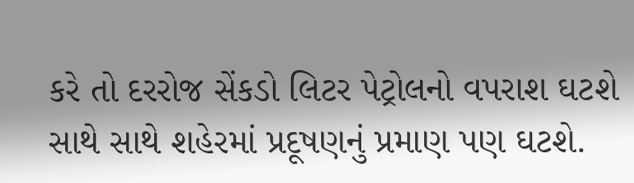કરે તો દરરોજ સેંકડો લિટર પેટ્રોલનો વપરાશ ઘટશે સાથે સાથે શહેરમાં પ્રદૂષણનું પ્રમાણ પણ ઘટશે.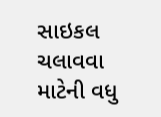સાઇકલ ચલાવવા માટેની વધુ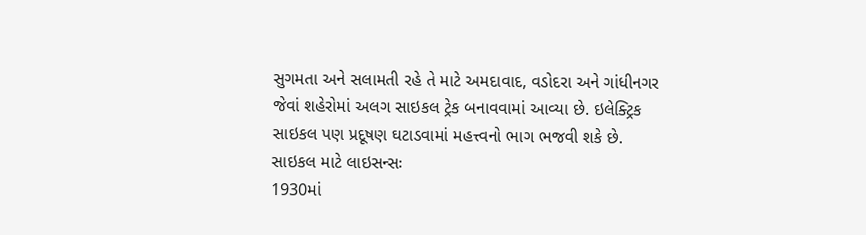સુગમતા અને સલામતી રહે તે માટે અમદાવાદ, વડોદરા અને ગાંધીનગર જેવાં શહેરોમાં અલગ સાઇકલ ટ્રેક બનાવવામાં આવ્યા છે. ઇલેક્ટ્રિક સાઇકલ પણ પ્રદૂષણ ઘટાડવામાં મહત્ત્વનો ભાગ ભજવી શકે છે.
સાઇકલ માટે લાઇસન્સઃ
1930માં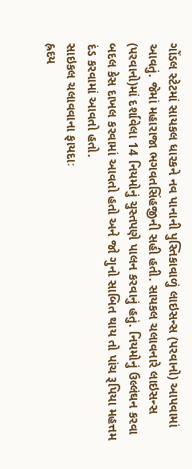ગોંડલ સ્ટેટમાં સાયકલ ધારકને નવ પાનાની પુસ્તિકાવાળું લાઇસન્સ (પરવાનો) આપવામાં આવતું. જેમાં મહારાજા ભગવતસિંહજીની સહી હતી. સાયકલ ચલાવનારે લાઇસન્સ (પરવાનો)માં દર્શાવેલા 14 નિયમોનું ચુસ્તપણે પાલન કરવાનું હતું. નિયમોનું ઉલ્લંઘન કરવા બદલ કેસ દાખલ કરવામાં આવતો હતો અને જો ગુનો સાબિત થાય તો પાંચ રૂપિયા મહત્તમ દંડ કરવામાં આવતો હતો.
સાઇકલ ચલાવવાના ફાયદાઃ
હ્રદય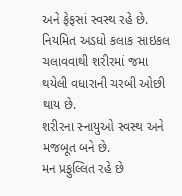અને ફેફસાં સ્વસ્થ રહે છે.
નિયમિત અડધો કલાક સાઇકલ ચલાવવાથી શરીરમાં જમા થયેલી વધારાની ચરબી ઓછી થાય છે.
શરીરના સ્નાયુઓ સ્વસ્થ અને મજબૂત બને છે.
મન પ્રફુલ્લિત રહે છે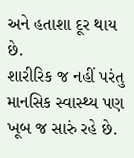અને હતાશા દૂર થાય છે.
શારીરિક જ નહીં પરંતુ માનસિક સ્વાસ્થ્ય પણ ખૂબ જ સારું રહે છે.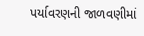પર્યાવરણની જાળવણીમાં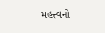મહત્ત્વનો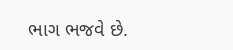ભાગ ભજવે છે.